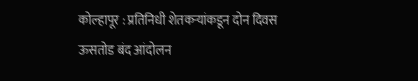कोल्हापूर : प्रतिनिधी शेतकऱ्यांकडून दोन दिवस ऊसतोड बंद आंदोलन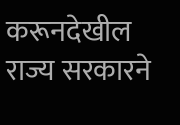करूनदेखील राज्य सरकारने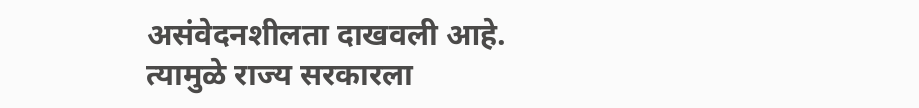असंवेदनशीलता दाखवली आहे. त्यामुळे राज्य सरकारला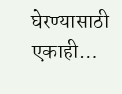घेरण्यासाठी एकाही…